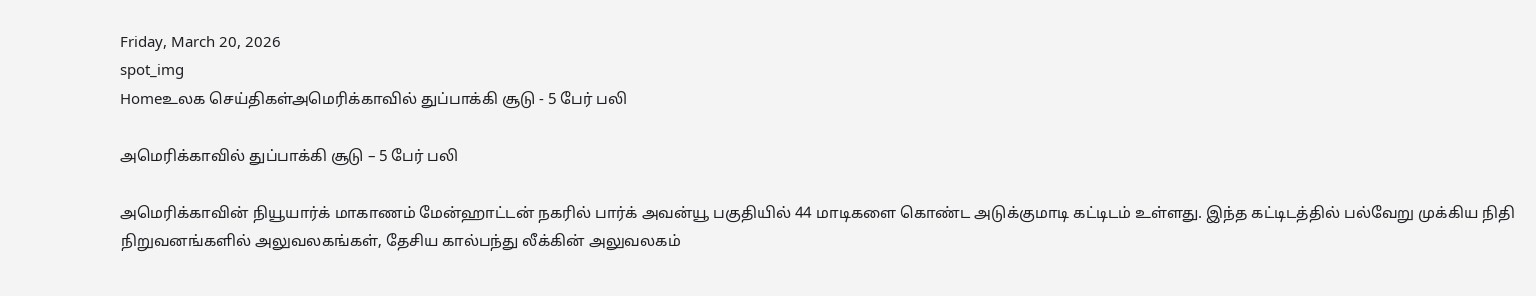Friday, March 20, 2026
spot_img
Homeஉலக செய்திகள்அமெரிக்காவில் துப்பாக்கி சூடு - 5 பேர் பலி

அமெரிக்காவில் துப்பாக்கி சூடு – 5 பேர் பலி

அமெரிக்காவின் நியூயார்க் மாகாணம் மேன்ஹாட்டன் நகரில் பார்க் அவன்யூ பகுதியில் 44 மாடிகளை கொண்ட அடுக்குமாடி கட்டிடம் உள்ளது. இந்த கட்டிடத்தில் பல்வேறு முக்கிய நிதி நிறுவனங்களில் அலுவலகங்கள், தேசிய கால்பந்து லீக்கின் அலுவலகம்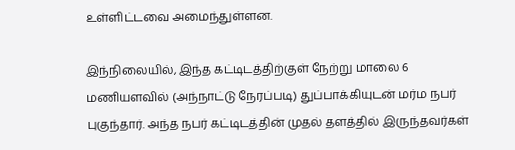உள்ளிட்டவை அமைந்துள்ளன.

இந்நிலையில், இந்த கட்டிடத்திற்குள் நேற்று மாலை 6 மணியளவில் (அந்நாட்டு நேரப்படி) துப்பாக்கியுடன் மர்ம நபர் புகுந்தார். அந்த நபர் கட்டிடத்தின் முதல் தளத்தில் இருந்தவர்கள்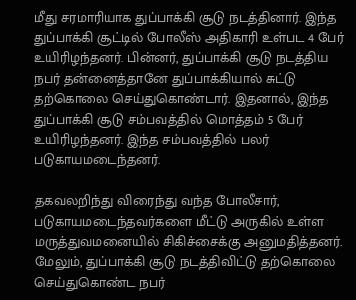மீது சரமாரியாக துப்பாக்கி சூடு நடத்தினார். இந்த துப்பாக்கி சூட்டில் போலீஸ் அதிகாரி உள்பட 4 பேர் உயிரிழந்தனர். பின்னர், துப்பாக்கி சூடு நடத்திய நபர் தன்னைத்தானே துப்பாக்கியால் சுட்டு தற்கொலை செய்துகொண்டார். இதனால், இந்த துப்பாக்கி சூடு சம்பவத்தில் மொத்தம் 5 பேர் உயிரிழந்தனர். இந்த சம்பவத்தில் பலர் படுகாயமடைந்தனர்.

தகவலறிந்து விரைந்து வந்த போலீசார், படுகாயமடைந்தவர்களை மீட்டு அருகில் உள்ள மருத்துவமனையில் சிகிச்சைக்கு அனுமதித்தனர். மேலும், துப்பாக்கி சூடு நடத்திவிட்டு தற்கொலை செய்துகொண்ட நபர்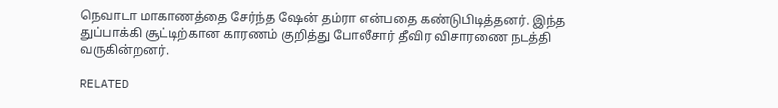நெவாடா மாகாணத்தை சேர்ந்த ஷேன் தம்ரா என்பதை கண்டுபிடித்தனர். இந்த துப்பாக்கி சூட்டிற்கான காரணம் குறித்து போலீசார் தீவிர விசாரணை நடத்தி வருகின்றனர்.

RELATED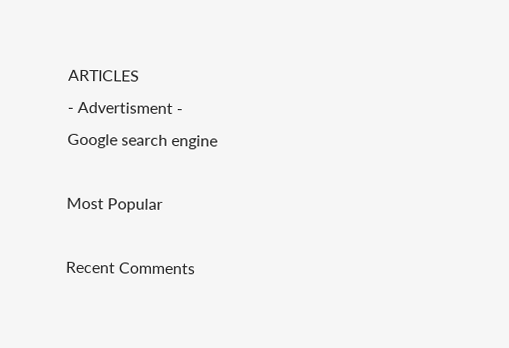ARTICLES
- Advertisment -
Google search engine

Most Popular

Recent Comments